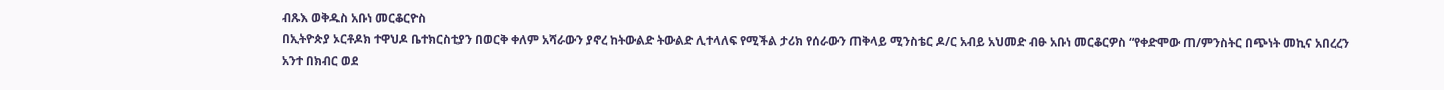ብጹእ ወቅዱስ አቡነ መርቆርዮስ
በኢትዮጵያ ኦርቶዶክ ተዋህዶ ቤተክርስቲያን በወርቅ ቀለም አሻራውን ያኖረ ከትውልድ ትውልድ ሊተላለፍ የሚችል ታሪክ የሰራውን ጠቅላይ ሚንስቴር ዶ/ር አብይ አህመድ ብፁ አቡነ መርቆርዎስ “የቀድሞው ጠ/ምንስትር በጭነት መኪና አበረረን አንተ በክብር ወደ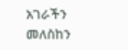አገራችን መለስከን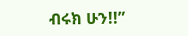ብሩክ ሁን!!”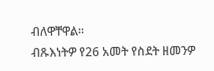ብለዋቸዋል።
ብጹእነትዎ የ26 አመት የስደት ዘመንዎ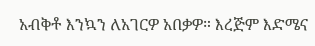አብቅቶ እንኳን ለአገርዎ አበቃዎ። እረጅም እድሜና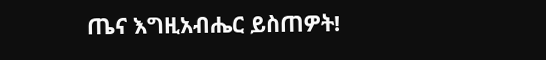ጤና እግዚአብሔር ይስጠዎት!